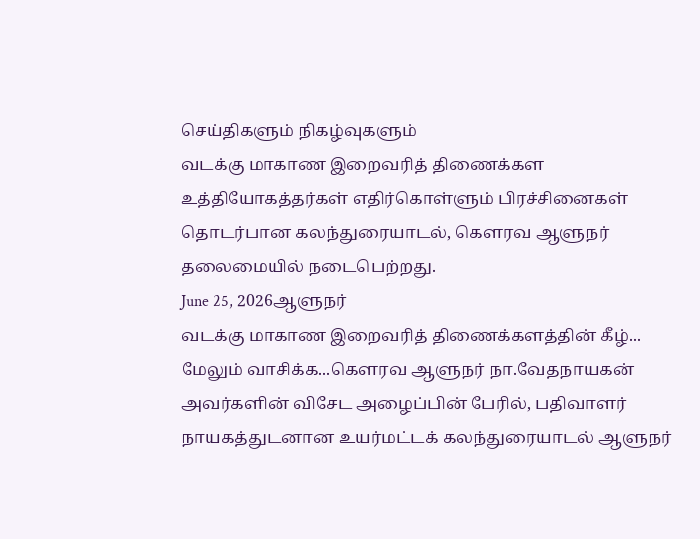செய்திகளும் நிகழ்வுகளும்
வடக்கு மாகாண இறைவரித் திணைக்கள உத்தியோகத்தர்கள் எதிர்கொள்ளும் பிரச்சினைகள் தொடர்பான கலந்துரையாடல், கௌரவ ஆளுநர் தலைமையில் நடைபெற்றது.
June 25, 2026ஆளுநர்
வடக்கு மாகாண இறைவரித் திணைக்களத்தின் கீழ்...
மேலும் வாசிக்க...கௌரவ ஆளுநர் நா.வேதநாயகன் அவர்களின் விசேட அழைப்பின் பேரில், பதிவாளர் நாயகத்துடனான உயர்மட்டக் கலந்துரையாடல் ஆளுநர்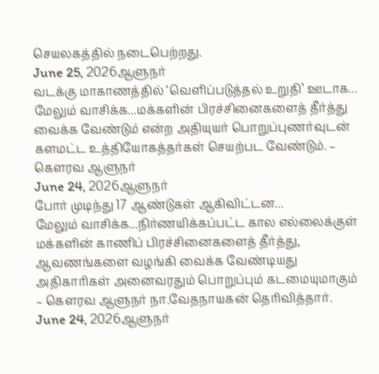செயலகத்தில் நடைபெற்றது.
June 25, 2026ஆளுநர்
வடக்கு மாகாணத்தில் ‘வெளிப்படுத்தல் உறுதி’ ஊடாக...
மேலும் வாசிக்க...மக்களின் பிரச்சினைகளைத் தீர்த்து வைக்க வேண்டும் என்ற அதியுயர் பொறுப்புணர்வுடன் களமட்ட உத்தியோகத்தர்கள் செயற்பட வேண்டும். – கௌரவ ஆளுநர்
June 24, 2026ஆளுநர்
போர் முடிந்து 17 ஆண்டுகள் ஆகிவிட்டன...
மேலும் வாசிக்க...நிர்ணயிக்கப்பட்ட கால எல்லைக்குள் மக்களின் காணிப் பிரச்சினைகளைத் தீர்த்து, ஆவணங்களை வழங்கி வைக்க வேண்டியது அதிகாரிகள் அனைவரதும் பொறுப்பும் கடமையுமாகும் – கௌரவ ஆளுநர் நா.வேதநாயகன் தெரிவித்தார்.
June 24, 2026ஆளுநர்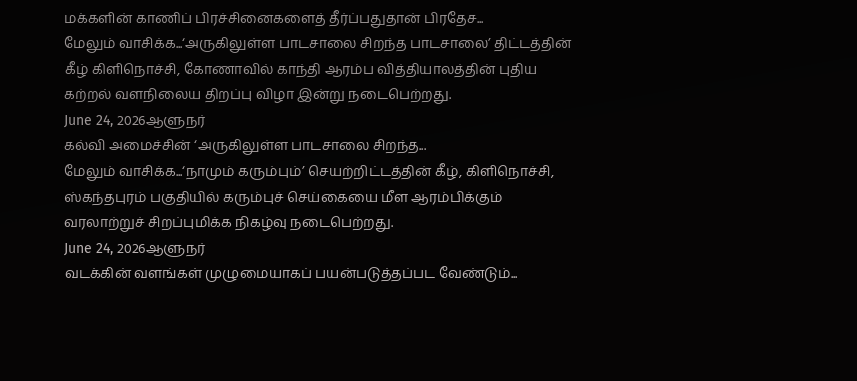மக்களின் காணிப் பிரச்சினைகளைத் தீர்ப்பதுதான் பிரதேச...
மேலும் வாசிக்க...‘அருகிலுள்ள பாடசாலை சிறந்த பாடசாலை’ திட்டத்தின் கீழ் கிளிநொச்சி, கோணாவில் காந்தி ஆரம்ப வித்தியாலத்தின் புதிய கற்றல் வளநிலைய திறப்பு விழா இன்று நடைபெற்றது.
June 24, 2026ஆளுநர்
கல்வி அமைச்சின் ‘அருகிலுள்ள பாடசாலை சிறந்த...
மேலும் வாசிக்க...‘நாமும் கரும்பும்’ செயற்றிட்டத்தின் கீழ், கிளிநொச்சி, ஸ்கந்தபுரம் பகுதியில் கரும்புச் செய்கையை மீள ஆரம்பிக்கும் வரலாற்றுச் சிறப்புமிக்க நிகழ்வு நடைபெற்றது.
June 24, 2026ஆளுநர்
வடக்கின் வளங்கள் முழுமையாகப் பயன்படுத்தப்பட வேண்டும்...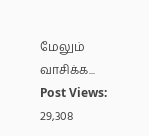மேலும் வாசிக்க...
Post Views: 29,308